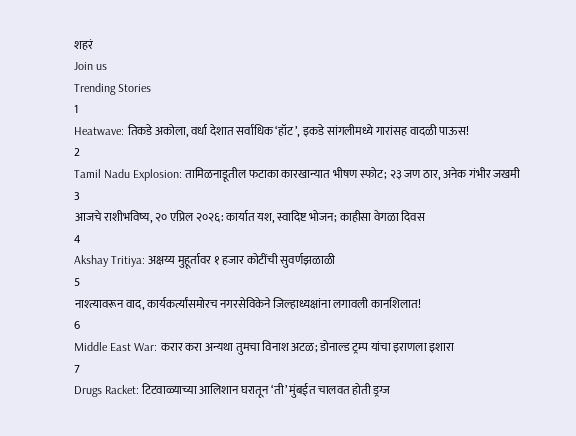शहरं
Join us
Trending Stories
1
Heatwave: तिकडे अकोला, वर्धा देशात सर्वाधिक ‘हॉट’, इकडे सांगलीमध्ये गारांसह वादळी पाऊस!
2
Tamil Nadu Explosion: तामिळनाडूतील फटाका कारखान्यात भीषण स्फोट; २३ जण ठार, अनेक गंभीर जखमी
3
आजचे राशीभविष्य, २० एप्रिल २०२६: कार्यात यश, स्वादिष्ट भोजन; काहीसा वेगळा दिवस
4
Akshay Tritiya: अक्षय्य मुहूर्तावर १ हजार कोटींची सुवर्णझळाळी
5
नाश्त्यावरून वाद, कार्यकर्त्यांसमोरच नगरसेविकेने जिल्हाध्यक्षांना लगावली कानशिलात!
6
Middle East War: करार करा अन्यथा तुमचा विनाश अटळ; डोनाल्ड ट्रम्प यांचा इराणला इशारा
7
Drugs Racket: टिटवाळ्याच्या आलिशान घरातून ‘ती’ मुंबईत चालवत होती ड्रग्ज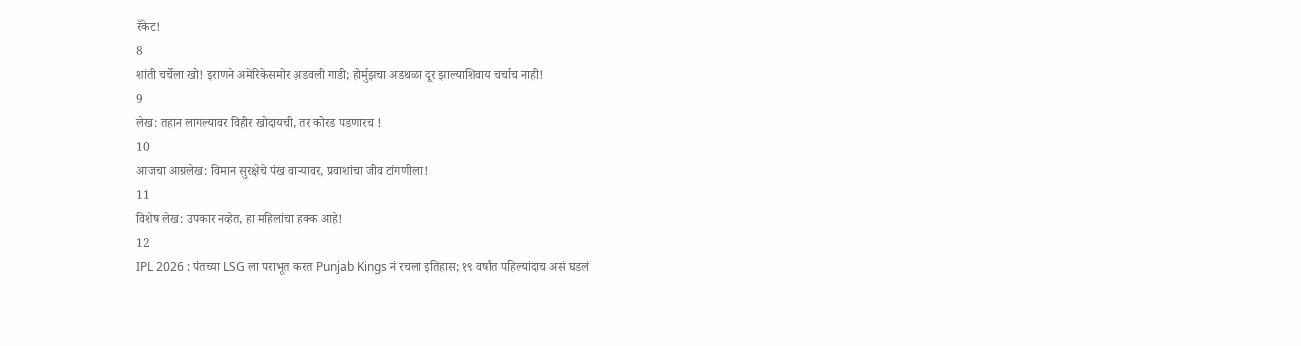रॅकेट!
8
शांती चर्चेला खो! इराणने अमेरिकेसमोर अ़डवली गाडी; होर्मुझचा अडथळा दूर झाल्याशिवाय चर्चाच नाही!
9
लेख: तहान लागल्यावर विहीर खोदायची, तर कोरड पडणारच !
10
आजचा आग्रलेख: विमान सुरक्षेचे पंख वाऱ्यावर, प्रवाशांचा जीव टांगणीला!
11
विशेष लेख: उपकार नव्हेत, हा महिलांचा हक्क आहे!
12
IPL 2026 : पंतच्या LSG ला पराभूत करत Punjab Kings नं रचला इतिहास; १९ वर्षांत पहिल्यांदाच असं घडलं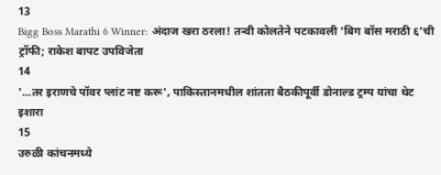13
Bigg Boss Marathi 6 Winner: अंदाज खरा ठरला! तन्वी कोलतेने पटकावली 'बिग बॉस मराठी ६'ची ट्रॉफी; राकेश बापट उपविजेता
14
'...तर इराणचे पॉवर प्लांट नष्ट करू', पाकिस्तानमधील शांतता बैठकीपूर्वी डोनाल्ड ट्रम्प यांचा थेट इशारा
15
उरुळी कांचनमध्ये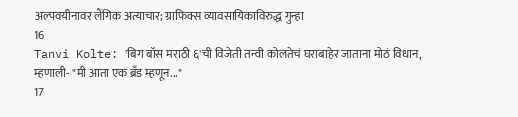अल्पवयीनावर लैंगिक अत्याचार; ग्राफिक्स व्यावसायिकाविरुद्ध गुन्हा
16
Tanvi Kolte: 'बिग बॉस मराठी ६'ची विजेती तन्वी कोलतेचं घराबाहेर जाताना मोठं विधान, म्हणाली- "मी आता एक ब्रँड म्हणून..."
17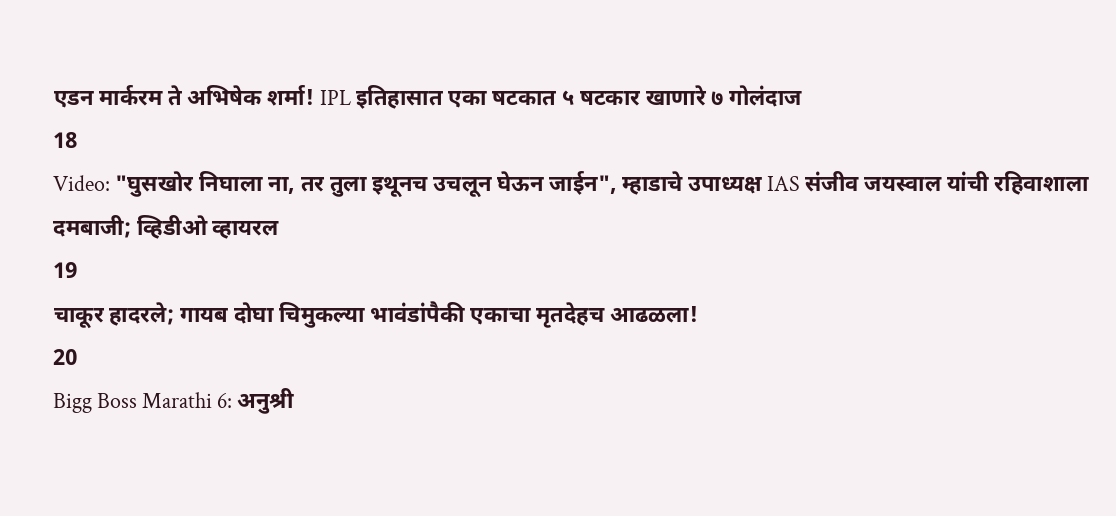एडन मार्करम ते अभिषेक शर्मा! IPL इतिहासात एका षटकात ५ षटकार खाणारे ७ गोलंदाज
18
Video: "घुसखोर निघाला ना, तर तुला इथूनच उचलून घेऊन जाईन", म्हाडाचे उपाध्यक्ष IAS संजीव जयस्वाल यांची रहिवाशाला दमबाजी; व्हिडीओ व्हायरल
19
चाकूर हादरले; गायब दोघा चिमुकल्या भावंडांपैकी एकाचा मृतदेहच आढळला!
20
Bigg Boss Marathi 6: अनुश्री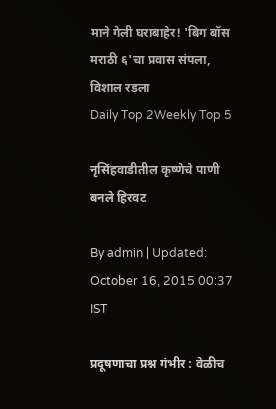माने गेली घराबाहेर! 'बिग बॉस मराठी ६'चा प्रवास संपला, विशाल रडला
Daily Top 2Weekly Top 5

नृसिंहवाडीतील कृष्णेचे पाणी बनले हिरवट

By admin | Updated: October 16, 2015 00:37 IST

प्रदूषणाचा प्रश्न गंभीर : वेळीच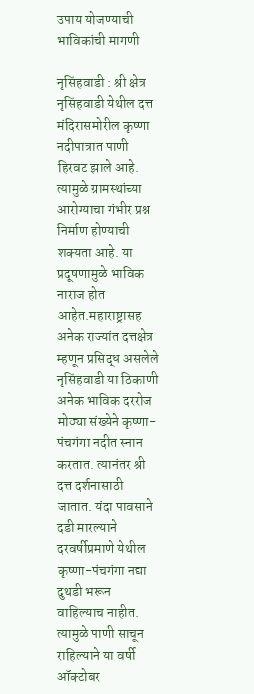उपाय योजण्याची भाविकांची मागणी

नृसिंहवाडी : श्री क्षेत्र नृसिंहवाडी येथील दत्त मंदिरासमोरील कृष्णा नदीपात्रात पाणी हिरवट झाले आहे. त्यामुळे ग्रामस्थांच्या आरोग्याचा गंभीर प्रश्न निर्माण होण्याची शक्यता आहे. या प्रदूषणामुळे भाविक नाराज होत आहेत.महाराष्ट्रासह अनेक राज्यांत दत्तक्षेत्र म्हणून प्रसिद्ध असलेले नृसिंहवाडी या ठिकाणी अनेक भाविक दररोज मोठ्या संख्येने कृष्णा-पंचगंगा नदीत स्नान करतात. त्यानंतर श्री दत्त दर्शनासाठी जातात. यंदा पावसाने दडी मारल्याने दरवर्षीप्रमाणे येथील कृष्णा-पंचगंगा नद्या दुथडी भरून वाहिल्याच नाहीत. त्यामुळे पाणी साचून राहिल्याने या वर्षी ऑक्टोबर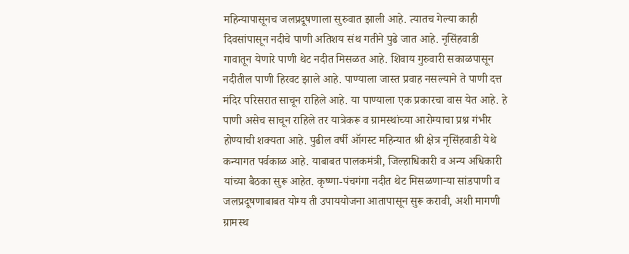महिन्यापासूनच जलप्रदूषणाला सुरुवात झाली आहे. त्यातच गेल्या काही दिवसांपासून नदीचे पाणी अतिशय संथ गतीने पुढे जात आहे. नृसिंहवाडी गावातून येणारे पाणी थेट नदीत मिसळत आहे. शिवाय गुरुवारी सकाळपासून नदीतील पाणी हिरवट झाले आहे. पाण्याला जास्त प्रवाह नसल्याने ते पाणी दत्त मंदिर परिसरात साचून राहिले आहे. या पाण्याला एक प्रकारचा वास येत आहे. हे पाणी असेच साचून राहिले तर यात्रेकरू व ग्रामस्थांच्या आरोग्याचा प्रश्न गंभीर होण्याची शक्यता आहे. पुढील वर्षी ऑगस्ट महिन्यात श्री क्षेत्र नृसिंहवाडी येथे कन्यागत पर्वकाळ आहे. याबाबत पालकमंत्री, जिल्हाधिकारी व अन्य अधिकारी यांच्या बैठका सुरू आहेत. कृष्णा-पंचगंगा नदीत थेट मिसळणाऱ्या सांडपाणी व जलप्रदूषणाबाबत योग्य ती उपाययोजना आतापासून सुरू करावी, अशी मागणी ग्रामस्थ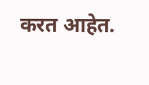करत आहेत.